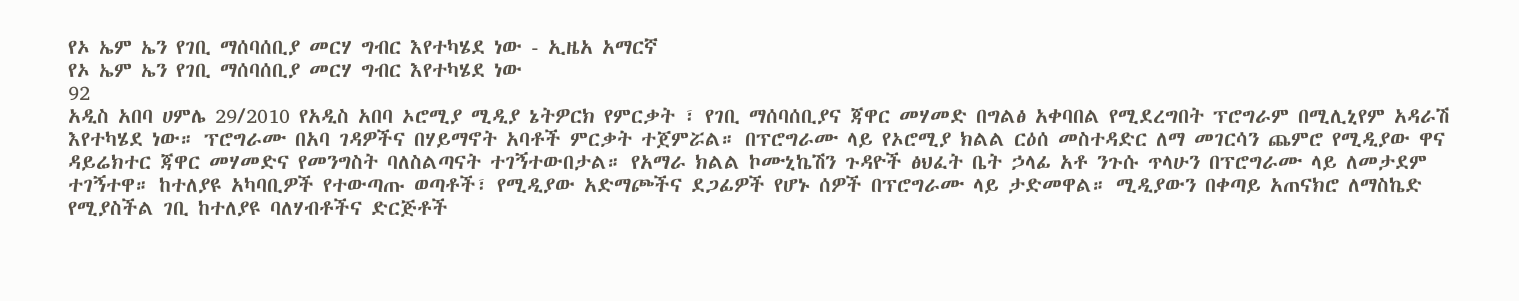የኦ ኤም ኤን የገቢ ማሰባሰቢያ መርሃ ግብር እየተካሄደ ነው - ኢዜአ አማርኛ
የኦ ኤም ኤን የገቢ ማሰባሰቢያ መርሃ ግብር እየተካሄደ ነው
92
አዲስ አበባ ሀምሌ 29/2010 የአዲስ አበባ ኦሮሚያ ሚዲያ ኔትዎርክ የምርቃት ፣ የገቢ ማሰባሰቢያና ጃዋር መሃመድ በግልፅ አቀባበል የሚደረግበት ፕሮግራም በሚሊኒየም አዳራሽ እየተካሄደ ነው። ፕሮግራሙ በአባ ገዳዎችና በሃይማኖት አባቶች ምርቃት ተጀምሯል። በፕሮግራሙ ላይ የኦሮሚያ ክልል ርዕሰ መስተዳድር ለማ መገርሳን ጨምሮ የሚዲያው ዋና ዳይሬክተር ጃዋር መሃመድና የመንግስት ባለስልጣናት ተገኝተውበታል። የአማራ ክልል ኮሙኒኬሽን ጉዳዮች ፅህፈት ቤት ኃላፊ አቶ ንጉሱ ጥላሁን በፕሮግራሙ ላይ ለመታደም ተገኝተዋ። ከተለያዩ አካባቢዎች የተውጣጡ ወጣቶች፣ የሚዲያው አድማጮችና ደጋፊዎች የሆኑ ሰዎች በፕሮግራሙ ላይ ታድመዋል። ሚዲያውን በቀጣይ አጠናክሮ ለማስኬድ የሚያስችል ገቢ ከተለያዩ ባለሃብቶችና ድርጅቶች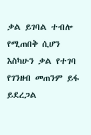ቃል ይገባል ተብሎ የሚጠበቅ ሲሆን እስካሁን ቃል የተገባ የገንዘብ መጠንም ይፋ ይደረጋል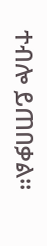ተብሎ ይጠበቃል።